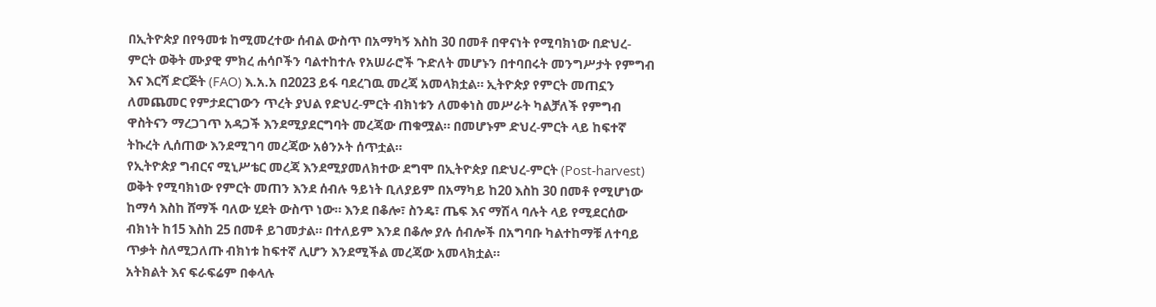በኢትዮጵያ በየዓመቱ ከሚመረተው ሰብል ውስጥ በአማካኝ እስከ 30 በመቶ በዋናነት የሚባክነው በድህረ- ምርት ወቅት ሙያዊ ምክረ ሐሳቦችን ባልተከተሉ የአሠራሮች ጉድለት መሆኑን በተባበሩት መንግሥታት የምግብ እና እርሻ ድርጅት (FAO) እ.አ.አ በ2023 ይፋ ባደረገዉ መረጃ አመላክቷል። ኢትዮጵያ የምርት መጠኗን ለመጨመር የምታደርገውን ጥረት ያህል የድህረ-ምርት ብክነቱን ለመቀነስ መሥራት ካልቻለች የምግብ ዋስትናን ማረጋገጥ አዳጋች እንደሚያደርግባት መረጃው ጠቁሟል። በመሆኑም ድህረ-ምርት ላይ ከፍተኛ ትኩረት ሊሰጠው እንደሚገባ መረጃው አፅንኦት ሰጥቷል።
የኢትዮጵያ ግብርና ሚኒሥቴር መረጃ እንደሚያመለክተው ደግሞ በኢትዮጵያ በድህረ-ምርት (Post-harvest) ወቅት የሚባክነው የምርት መጠን እንደ ሰብሉ ዓይነት ቢለያይም በአማካይ ከ20 እስከ 30 በመቶ የሚሆነው ከማሳ እስከ ሸማች ባለው ሂደት ውስጥ ነው። እንደ በቆሎ፣ ስንዴ፣ ጤፍ እና ማሽላ ባሉት ላይ የሚደርሰው ብክነት ከ15 እስከ 25 በመቶ ይገመታል። በተለይም እንደ በቆሎ ያሉ ሰብሎች በአግባቡ ካልተከማቹ ለተባይ ጥቃት ስለሚጋለጡ ብክነቱ ከፍተኛ ሊሆን እንደሚችል መረጃው አመላክቷል።
አትክልት እና ፍራፍሬም በቀላሉ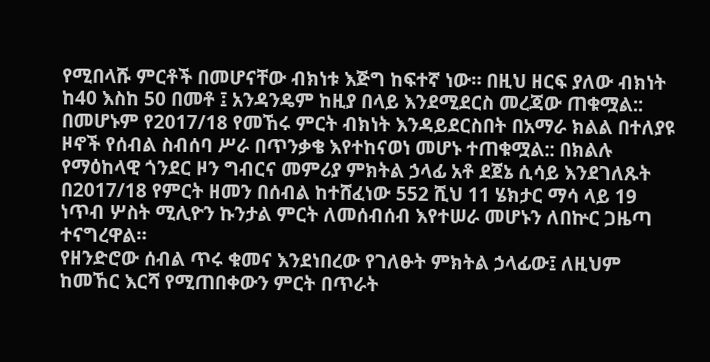የሚበላሹ ምርቶች በመሆናቸው ብክነቱ እጅግ ከፍተኛ ነው። በዚህ ዘርፍ ያለው ብክነት ከ40 እስከ 50 በመቶ ፤ አንዳንዴም ከዚያ በላይ እንደሚደርስ መረጃው ጠቁሟል::
በመሆኑም የ2017/18 የመኸሩ ምርት ብክነት እንዳይደርስበት በአማራ ክልል በተለያዩ ዞኖች የሰብል ስብሰባ ሥራ በጥንቃቄ እየተከናወነ መሆኑ ተጠቁሟል:: በክልሉ የማዕከላዊ ጎንደር ዞን ግብርና መምሪያ ምክትል ኃላፊ አቶ ደጀኔ ሲሳይ እንደገለጹት በ2017/18 የምርት ዘመን በሰብል ከተሸፈነው 552 ሺህ 11 ሄክታር ማሳ ላይ 19 ነጥብ ሦስት ሚሊዮን ኩንታል ምርት ለመሰብሰብ እየተሠራ መሆኑን ለበኵር ጋዜጣ ተናግረዋል።
የዘንድሮው ሰብል ጥሩ ቁመና እንደነበረው የገለፁት ምክትል ኃላፊው፤ ለዚህም ከመኸር እርሻ የሚጠበቀውን ምርት በጥራት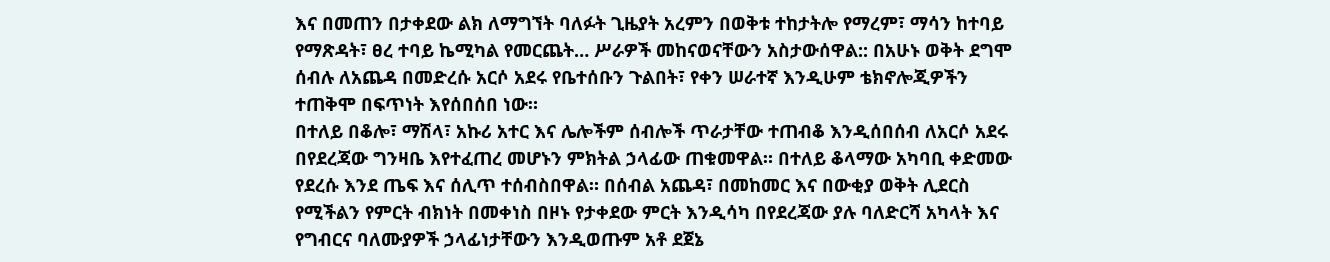እና በመጠን በታቀደው ልክ ለማግኘት ባለፉት ጊዜያት አረምን በወቅቱ ተከታትሎ የማረም፣ ማሳን ከተባይ የማጽዳት፣ ፀረ ተባይ ኬሚካል የመርጨት… ሥራዎች መከናወናቸውን አስታውሰዋል:: በአሁኑ ወቅት ደግሞ ሰብሉ ለአጨዳ በመድረሱ አርሶ አደሩ የቤተሰቡን ጉልበት፣ የቀን ሠራተኛ እንዲሁም ቴክኖሎጂዎችን ተጠቅሞ በፍጥነት እየሰበሰበ ነው።
በተለይ በቆሎ፣ ማሽላ፣ አኩሪ አተር እና ሌሎችም ሰብሎች ጥራታቸው ተጠብቆ እንዲሰበሰብ ለአርሶ አደሩ በየደረጃው ግንዛቤ እየተፈጠረ መሆኑን ምክትል ኃላፊው ጠቁመዋል። በተለይ ቆላማው አካባቢ ቀድመው የደረሱ እንደ ጤፍ እና ሰሊጥ ተሰብስበዋል። በሰብል አጨዳ፣ በመከመር እና በውቂያ ወቅት ሊደርስ የሚችልን የምርት ብክነት በመቀነስ በዞኑ የታቀደው ምርት እንዲሳካ በየደረጃው ያሉ ባለድርሻ አካላት እና የግብርና ባለሙያዎች ኃላፊነታቸውን እንዲወጡም አቶ ደጀኔ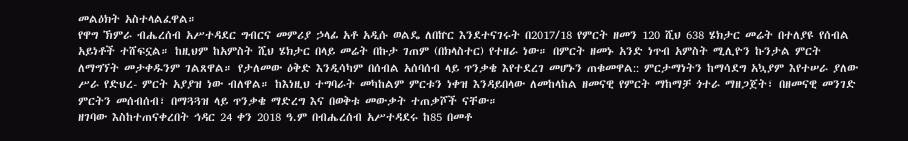መልዕክት አስተላልፈዋል።
የዋግ ኽምራ ብሔረሰብ አሥተዳደር ግብርና መምሪያ ኃላፊ አቶ አዲሱ ወልዴ ለበኵር እንደተናገሩት በ2017/18 የምርት ዘመን 120 ሺህ 638 ሄክታር መሬት በተለያዩ የሰብል አይነቶች ተሸፍኗል። ከዚህም ከአምስት ሺህ ሄክታር በላይ መሬት በኩታ ገጠም (በክላስተር) የተዘራ ነው። በምርት ዘመኑ አንድ ነጥብ አምስት ሚሊዮን ኩንታል ምርት ለማግኘት መታቀዱንም ገልጸዋል። የታለመው ዕቅድ እንዲሳካም በሰብል አሰባሰብ ላይ ጥንቃቄ እየተደረገ መሆኑን ጠቁመዋል:: ምርታማነትን ከማሳደግ አኳያም እየተሠራ ያለው ሥራ የድህረ- ምርት አያያዝ ነው ብለዋል። ከእነዚህ ተግባራት መካከልም ምርቱን ነቀዝ እንዳይበላው ለመከላከል ዘመናዊ የምርት ማከማቻ ጎተራ ማዘጋጀት፣ በዘመናዊ መንገድ ምርትን መሰብሰብ፣ በማጓጓዝ ላይ ጥንቃቄ ማድረግ እና በወቅቱ መውቃት ተጠቃሾች ናቸው።
ዘገባው እስከተጠናቀረበት ኅዳር 24 ቀን 2018 ዓ.ም በብሔረሰብ አሥተዳደሩ ከ85 በመቶ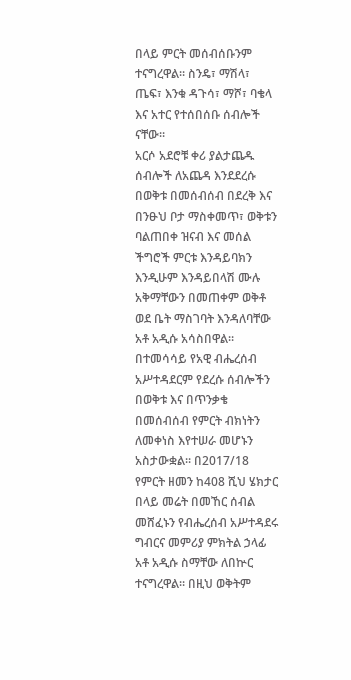በላይ ምርት መሰብሰቡንም ተናግረዋል። ስንዴ፣ ማሽላ፣ ጤፍ፣ እንቁ ዳጉሳ፣ ማሾ፣ ባቄላ እና አተር የተሰበሰቡ ሰብሎች ናቸው።
አርሶ አደሮቹ ቀሪ ያልታጨዱ ሰብሎች ለአጨዳ እንደደረሱ በወቅቱ በመሰብሰብ በደረቅ እና በንፁህ ቦታ ማስቀመጥ፣ ወቅቱን ባልጠበቀ ዝናብ እና መሰል ችግሮች ምርቱ እንዳይባክን እንዲሁም እንዳይበላሽ ሙሉ አቅማቸውን በመጠቀም ወቅቶ ወደ ቤት ማስገባት እንዳለባቸው አቶ አዲሱ አሳስበዋል።
በተመሳሳይ የአዊ ብሔረሰብ አሥተዳደርም የደረሱ ሰብሎችን በወቅቱ እና በጥንቃቄ በመሰብሰብ የምርት ብክነትን ለመቀነስ እየተሠራ መሆኑን አስታውቋል። በ2017/18 የምርት ዘመን ከ408 ሺህ ሄክታር በላይ መሬት በመኸር ሰብል መሸፈኑን የብሔረሰብ አሥተዳደሩ ግብርና መምሪያ ምክትል ኃላፊ አቶ አዲሱ ስማቸው ለበኵር ተናግረዋል። በዚህ ወቅትም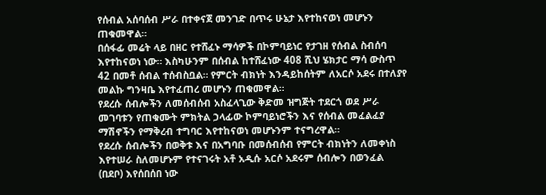የሰብል አሰባሰብ ሥራ በተቀናጀ መንገድ በጥሩ ሁኔታ እየተከናወነ መሆኑን ጠቁመዋል።
በሰፋፊ መሬት ላይ በዘር የተሸፈኑ ማሳዎች በኮምባይነር የታገዘ የሰብል ስብሰባ እየተከናወነ ነው። እስካሁንም በሰብል ከተሸፈነው 408 ሺህ ሄክታር ማሳ ውስጥ 42 በመቶ ሰብል ተሰብስቧል። የምርት ብክነት እንዳይከሰትም ለአርሶ አደሩ በተለያየ መልኩ ግንዛቤ እየተፈጠረ መሆኑን ጠቁመዋል።
የደረሱ ሰብሎችን ለመሰብሰብ አስፈላጊው ቅድመ ዝግጅት ተደርጎ ወደ ሥራ መገባቱን የጠቁሙት ምክትል ኃላፊው ኮምባይነሮችን እና የሰብል መፈልፈያ ማሽኖችን የማቅረብ ተግባር እየተከናወነ መሆኑንም ተናግረዋል።
የደረሱ ሰብሎችን በወቅቱ እና በአግባቡ በመሰብሰብ የምርት ብክነትን ለመቀነስ እየተሠራ ስለመሆኑም የተናገሩት አቶ አዲሱ አርሶ አደሩም ሰብሎን በወንፈል (በደቦ) እየሰበሰበ ነው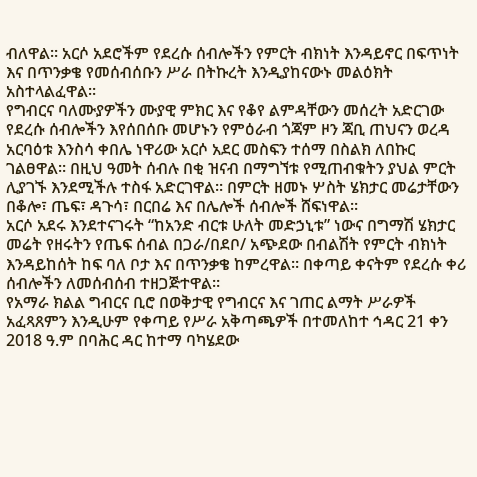ብለዋል። አርሶ አደሮችም የደረሱ ሰብሎችን የምርት ብክነት እንዳይኖር በፍጥነት እና በጥንቃቄ የመሰብሰቡን ሥራ በትኩረት እንዲያከናውኑ መልዕክት አስተላልፈዋል።
የግብርና ባለሙያዎችን ሙያዊ ምክር እና የቆየ ልምዳቸውን መሰረት አድርገው የደረሱ ሰብሎችን እየሰበሰቡ መሆኑን የምዕራብ ጎጃም ዞን ጃቢ ጠህናን ወረዳ አርባዕቱ እንስሳ ቀበሌ ነዋሪው አርሶ አደር መስፍን ተሰማ በስልክ ለበኩር ገልፀዋል። በዚህ ዓመት ሰብሉ በቂ ዝናብ በማግኘቱ የሚጠብቁትን ያህል ምርት ሊያገኙ እንደሚችሉ ተስፋ አድርገዋል። በምርት ዘመኑ ሦስት ሄክታር መሬታቸውን በቆሎ፣ ጤፍ፣ ዳጉሳ፣ በርበሬ እና በሌሎች ሰብሎች ሸፍነዋል።
አርሶ አደሩ እንደተናገሩት “ከአንድ ብርቱ ሁለት መድኃኒቱ” ነውና በግማሽ ሄክታር መሬት የዘሩትን የጤፍ ሰብል በጋራ/በደቦ/ አጭደው በብልሽት የምርት ብክነት እንዳይከሰት ከፍ ባለ ቦታ እና በጥንቃቄ ከምረዋል። በቀጣይ ቀናትም የደረሱ ቀሪ ሰብሎችን ለመሰብሰብ ተዘጋጅተዋል።
የአማራ ክልል ግብርና ቢሮ በወቅታዊ የግብርና እና ገጠር ልማት ሥራዎች አፈጻጸምን እንዲሁም የቀጣይ የሥራ አቅጣጫዎች በተመለከተ ኅዳር 21 ቀን 2018 ዓ.ም በባሕር ዳር ከተማ ባካሄደው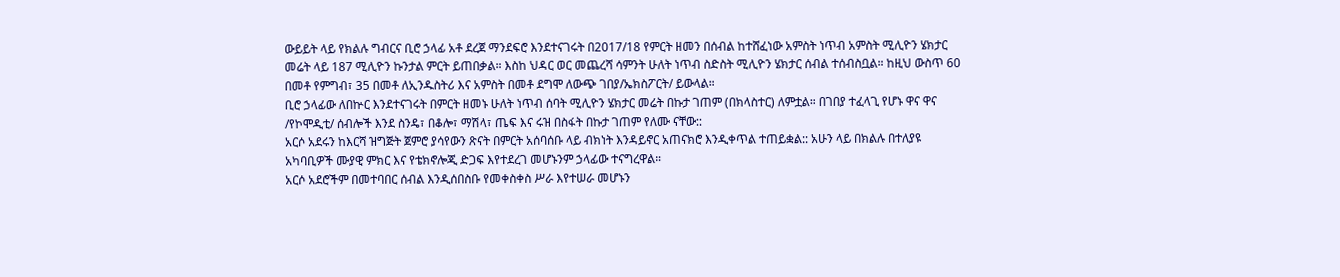ውይይት ላይ የክልሉ ግብርና ቢሮ ኃላፊ አቶ ደረጀ ማንደፍሮ እንደተናገሩት በ2017/18 የምርት ዘመን በሰብል ከተሸፈነው አምስት ነጥብ አምስት ሚሊዮን ሄክታር መሬት ላይ 187 ሚሊዮን ኩንታል ምርት ይጠበቃል። እስከ ህዳር ወር መጨረሻ ሳምንት ሁለት ነጥብ ስድስት ሚሊዮን ሄክታር ሰብል ተሰብስቧል። ከዚህ ውስጥ 60 በመቶ የምግብ፣ 35 በመቶ ለኢንዱስትሪ እና አምስት በመቶ ደግሞ ለውጭ ገበያ/ኤክስፖርት/ ይውላል።
ቢሮ ኃላፊው ለበኵር እንደተናገሩት በምርት ዘመኑ ሁለት ነጥብ ሰባት ሚሊዮን ሄክታር መሬት በኩታ ገጠም (በክላስተር) ለምቷል። በገበያ ተፈላጊ የሆኑ ዋና ዋና /የኮሞዲቲ/ ሰብሎች እንደ ስንዴ፣ በቆሎ፣ ማሽላ፣ ጤፍ እና ሩዝ በስፋት በኩታ ገጠም የለሙ ናቸው::
አርሶ አደሩን ከእርሻ ዝግጅት ጀምሮ ያሳየውን ጽናት በምርት አሰባሰቡ ላይ ብክነት እንዳይኖር አጠናክሮ እንዲቀጥል ተጠይቋል:: አሁን ላይ በክልሉ በተለያዩ አካባቢዎች ሙያዊ ምክር እና የቴክኖሎጂ ድጋፍ እየተደረገ መሆኑንም ኃላፊው ተናግረዋል።
አርሶ አደሮችም በመተባበር ሰብል እንዲሰበስቡ የመቀስቀስ ሥራ እየተሠራ መሆኑን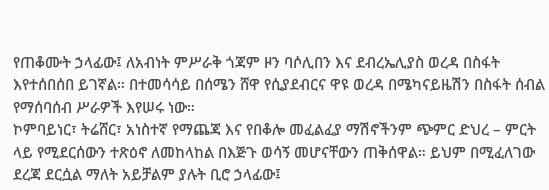የጠቆሙት ኃላፊው፤ ለአብነት ምሥራቅ ጎጃም ዞን ባሶሊበን እና ደብረኤሊያስ ወረዳ በስፋት እየተሰበሰበ ይገኛል። በተመሳሳይ በሰሜን ሸዋ የሲያደብርና ዋዩ ወረዳ በሜካናይዜሽን በስፋት ሰብል የማሰባሰብ ሥራዎች እየሠሩ ነው።
ኮምባይነር፣ ትሬሸር፣ አነስተኛ የማጨጃ እና የበቆሎ መፈልፈያ ማሽኖችንም ጭምር ድህረ – ምርት ላይ የሚደርሰውን ተጽዕኖ ለመከላከል በእጅጉ ወሳኝ መሆናቸውን ጠቅሰዋል። ይህም በሚፈለገው ደረጃ ደርሷል ማለት አይቻልም ያሉት ቢሮ ኃላፊው፤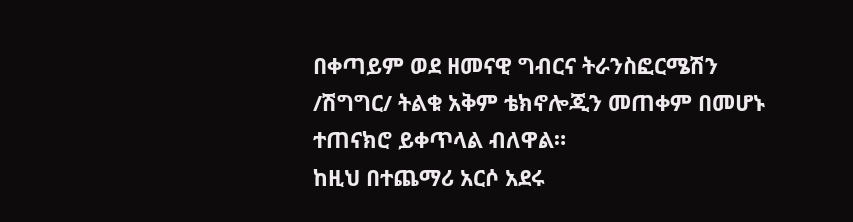በቀጣይም ወደ ዘመናዊ ግብርና ትራንስፎርሜሽን /ሽግግር/ ትልቁ አቅም ቴክኖሎጂን መጠቀም በመሆኑ ተጠናክሮ ይቀጥላል ብለዋል።
ከዚህ በተጨማሪ አርሶ አደሩ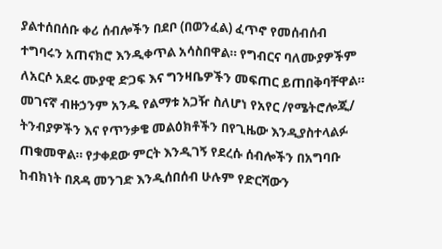ያልተሰበሰቡ ቀሪ ሰብሎችን በደቦ (በወንፈል) ፈጥኖ የመሰብሰብ ተግባሩን አጠናክሮ እንዲቀጥል አሳስበዋል። የግብርና ባለሙያዎችም ለአርሶ አደሩ ሙያዊ ድጋፍ እና ግንዛቤዎችን መፍጠር ይጠበቅባቸዋል። መገናኛ ብዙኃንም አንዱ የልማቱ አጋዥ ስለሆነ የአየር /የሜትሮሎጂ/ ትንብያዎችን እና የጥንቃቄ መልዕክቶችን በየጊዜው እንዲያስተላልፉ ጠቁመዋል። የታቀደው ምርት እንዲገኝ የደረሱ ሰብሎችን በአግባቡ ከብክነት በጸዳ መንገድ እንዲሰበሰብ ሁሉም የድርሻውን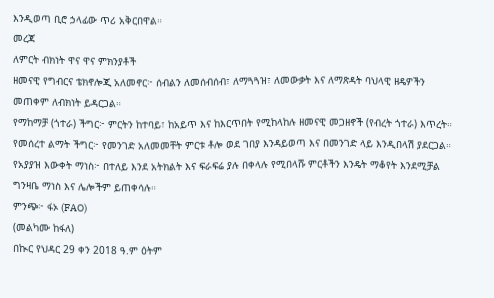እንዲወጣ ቢሮ ኃላፊው ጥሪ አቅርበዋል።
መረጃ
ለምርት ብክነት ዋና ዋና ምክንያቶች
ዘመናዊ የግብርና ቴክኖሎጂ አለመኖር፦ ሰብልን ለመሰብሰብ፣ ለማጓጓዝ፣ ለመውቃት እና ለማጽዳት ባህላዊ ዘዴዎችን መጠቀም ለብክነት ይዳርጋል።
የማከማቻ (ጎተራ) ችግር፦ ምርትን ከተባይ፣ ከአይጥ እና ከእርጥበት የሚከላከሉ ዘመናዊ መጋዘኖች (የብረት ጎተራ) እጥረት።
የመሰረተ ልማት ችግር፦ የመንገድ አለመመቸት ምርቱ ቶሎ ወደ ገበያ እንዳይወጣ እና በመንገድ ላይ እንዲበላሽ ያደርጋል።
የአያያዝ እውቀት ማነስ፦ በተለይ እንደ አትክልት እና ፍራፍሬ ያሉ በቀላሉ የሚበላሹ ምርቶችን እንዴት ማቆየት እንደሚቻል ግንዛቤ ማነስ እና ሌሎችም ይጠቀሳሉ።
ምንጭ፦ ፋኦ (FAO)
(መልካሙ ከፋለ)
በኲር የህዳር 29 ቀን 2018 ዓ.ም ዕትም